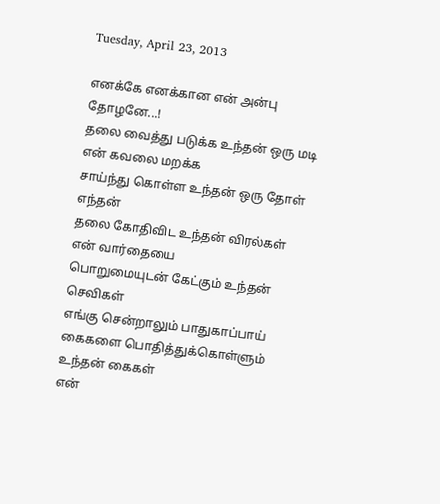Tuesday, April 23, 2013

எனக்கே எனக்கான என் அன்பு தோழனே...!
தலை வைத்து படுக்க உந்தன் ஒரு மடி
என் கவலை மறக்க
சாய்ந்து கொள்ள உந்தன் ஒரு தோள்
எந்தன்
தலை கோதிவிட உந்தன் விரல்கள்
என் வார்தையை
பொறுமையுடன் கேட்கும் உந்தன் செவிகள்
எங்கு சென்றாலும் பாதுகாப்பாய்
கைகளை பொதித்துக்கொள்ளும் உந்தன் கைகள்
என்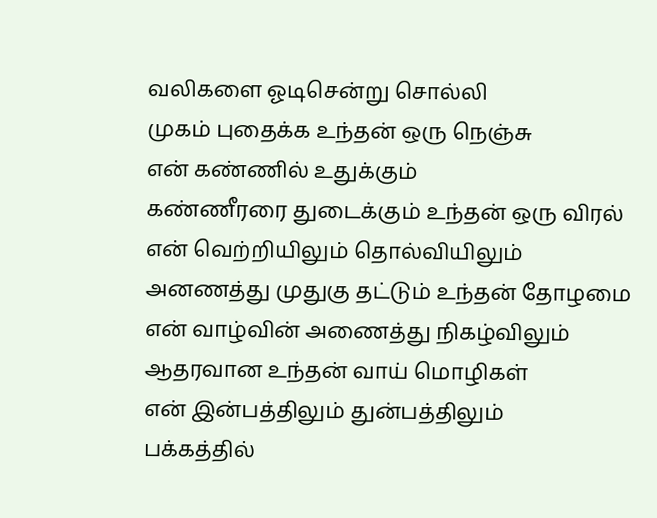வலிகளை ஓடிசென்று சொல்லி
முகம் புதைக்க உந்தன் ஒரு நெஞ்சு
என் கண்ணில் உதுக்கும்
கண்ணீரரை துடைக்கும் உந்தன் ஒரு விரல்
என் வெற்றியிலும் தொல்வியிலும்
அனணத்து முதுகு தட்டும் உந்தன் தோழமை
என் வாழ்வின் அணைத்து நிகழ்விலும்
ஆதரவான உந்தன் வாய் மொழிகள்
என் இன்பத்திலும் துன்பத்திலும்
பக்கத்தில்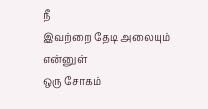நீ
இவற்றை தேடி அலையும் என்னுள்
ஒரு சோகம்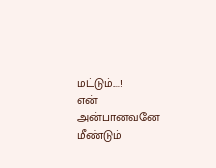மட்டும்....!
என் அன்பானவனே மீண்டும்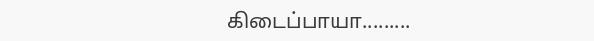கிடைப்பாயா.........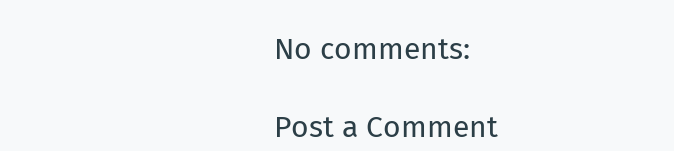No comments:

Post a Comment